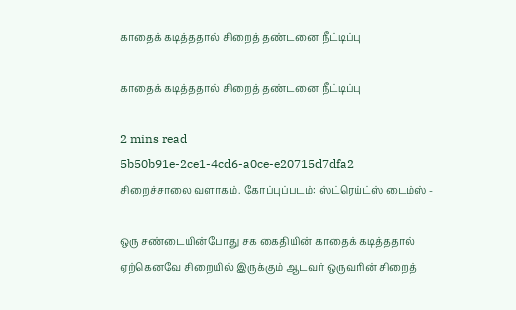காதைக் கடித்ததால் சிறைத் தண்டனை நீட்டிப்பு

காதைக் கடித்ததால் சிறைத் தண்டனை நீட்டிப்பு

2 mins read
5b50b91e-2ce1-4cd6-a0ce-e20715d7dfa2
சிறைச்சாலை வளாகம். கோப்புப்படம்: ஸ்ட்ரெய்ட்ஸ் டைம்ஸ் -

ஒரு சண்டையின்போது சக கைதியின் காதைக் கடித்ததால் ஏற்கெனவே சிறையில் இருக்கும் ஆடவர் ஒருவரின் சிறைத்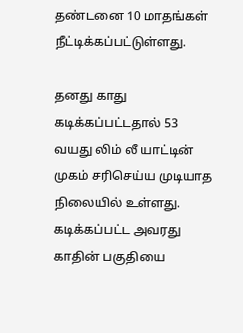தண்டனை 10 மாதங்கள் நீட்டிக்கப்பட்டுள்ளது.

தனது காது கடிக்கப்பட்டதால் 53 வயது லிம் லீ யாட்டின் முகம் சரிசெய்ய முடியாத நிலையில் உள்ளது. கடிக்கப்பட்ட அவரது காதின் பகுதியை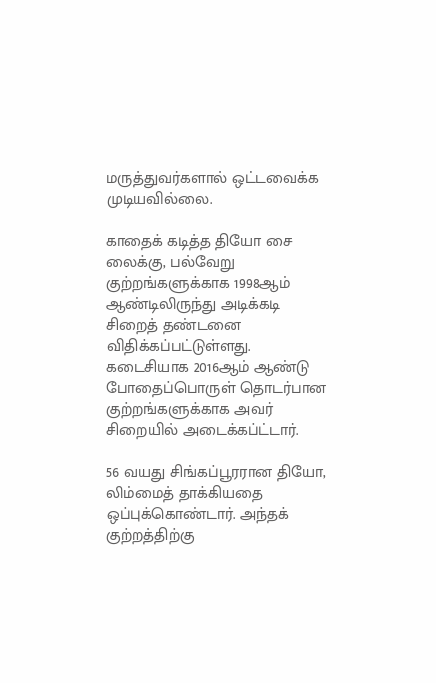மருத்துவர்களால் ஒட்டவைக்க முடியவில்லை.

காதைக் கடித்த தியோ சை லைக்கு, பல்வேறு குற்றங்களுக்காக 1998ஆம் ஆண்டிலிருந்து அடிக்கடி சிறைத் தண்டனை விதிக்கப்பட்டுள்ளது. கடைசியாக 2016ஆம் ஆண்டு போதைப்பொருள் தொடர்பான குற்றங்களுக்காக அவர் சிறையில் அடைக்கப்ட்டார்.

56 வயது சிங்கப்பூரரான தியோ, லிம்மைத் தாக்கியதை ஒப்புக்கொண்டார். அந்தக் குற்றத்திற்கு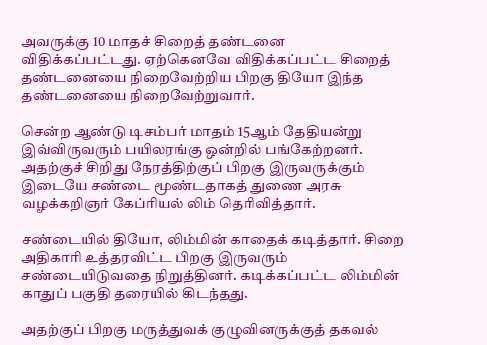அவருக்கு 10 மாதச் சிறைத் தண்டனை விதிக்கப்பட்டது. ஏற்கெனவே விதிக்கப்பட்ட சிறைத் தண்டனையை நிறைவேற்றிய பிறகு தியோ இந்த தண்டனையை நிறைவேற்றுவார்.

சென்ற ஆண்டு டிசம்பர் மாதம் 15ஆம் தேதியன்று இவ்விருவரும் பயிலரங்கு ஒன்றில் பங்கேற்றனர். அதற்குச் சிறிது நேரத்திற்குப் பிறகு இருவருக்கும் இடையே சண்டை மூண்டதாகத் துணை அரசு வழக்கறிஞர் கேப்ரியல் லிம் தெரிவித்தார்.

சண்டையில் தியோ, லிம்மின் காதைக் கடித்தார். சிறை அதிகாரி உத்தரவிட்ட பிறகு இருவரும் சண்டையிடுவதை நிறுத்தினர். கடிக்கப்பட்ட லிம்மின் காதுப் பகுதி தரையில் கிடந்தது.

அதற்குப் பிறகு மருத்துவக் குழுவினருக்குத் தகவல்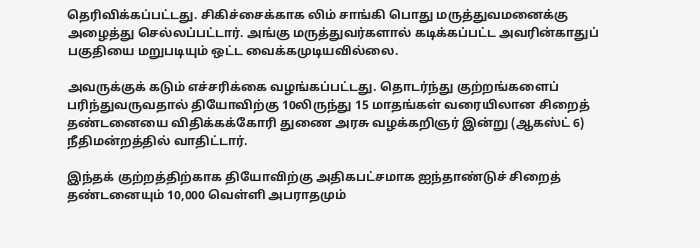தெரிவிக்கப்பட்டது. சிகிச்சைக்காக லிம் சாங்கி பொது மருத்துவமனைக்கு அழைத்து செல்லப்பட்டார். அங்கு மருத்துவர்களால் கடிக்கப்பட்ட அவரின்காதுப் பகுதியை மறுபடியும் ஒட்ட வைக்கமுடியவில்லை.

அவருக்குக் கடும் எச்சரிக்கை வழங்கப்பட்டது. தொடர்ந்து குற்றங்களைப் பரிந்துவருவதால் தியோவிற்கு 10லிருந்து 15 மாதங்கள் வரையிலான சிறைத் தண்டனையை விதிக்கக்கோரி துணை அரசு வழக்கறிஞர் இன்று (ஆகஸ்ட் 6) நீதிமன்றத்தில் வாதிட்டார்.

இந்தக் குற்றத்திற்காக தியோவிற்கு அதிகபட்சமாக ஐந்தாண்டுச் சிறைத் தண்டனையும் 10,000 வெள்ளி அபராதமும்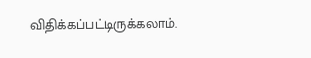விதிக்கப்பட்டிருக்கலாம்.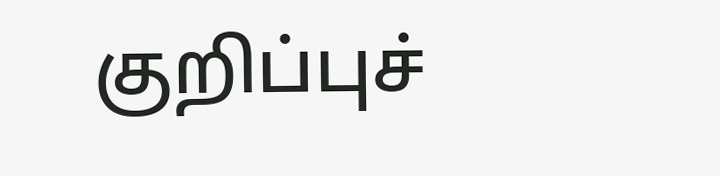குறிப்புச்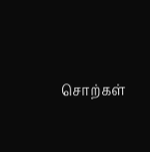சொற்கள்